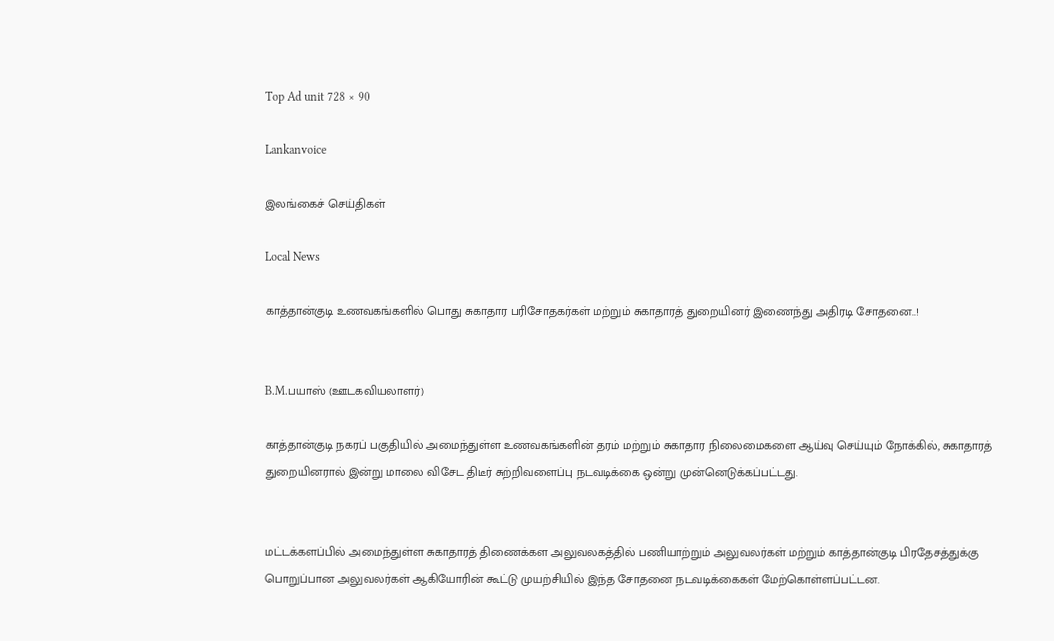Top Ad unit 728 × 90

Lankanvoice

இலங்கைச் செய்திகள்

Local News

காத்தான்குடி உணவகங்களில் பொது சுகாதார பரிசோதகர்கள் மற்றும் சுகாதாரத் துறையினர் இணைந்து அதிரடி சோதனை..!


B.M.பயாஸ் (ஊடகவியலாளர்)

காத்தான்குடி நகரப் பகுதியில் அமைந்துள்ள உணவகங்களின் தரம் மற்றும் சுகாதார நிலைமைகளை ஆய்வு செய்யும் நோக்கில், சுகாதாரத் துறையினரால் இன்று மாலை விசேட திடீர் சுற்றிவளைப்பு நடவடிக்கை ஒன்று முன்னெடுக்கப்பட்டது.


மட்டக்களப்பில் அமைந்துள்ள சுகாதாரத் திணைக்கள அலுவலகத்தில் பணியாற்றும் அலுவலர்கள் மற்றும் காத்தான்குடி பிரதேசத்துக்கு பொறுப்பான அலுவலர்கள் ஆகியோரின் கூட்டு முயற்சியில் இந்த சோதனை நடவடிக்கைகள் மேற்கொள்ளப்பட்டன.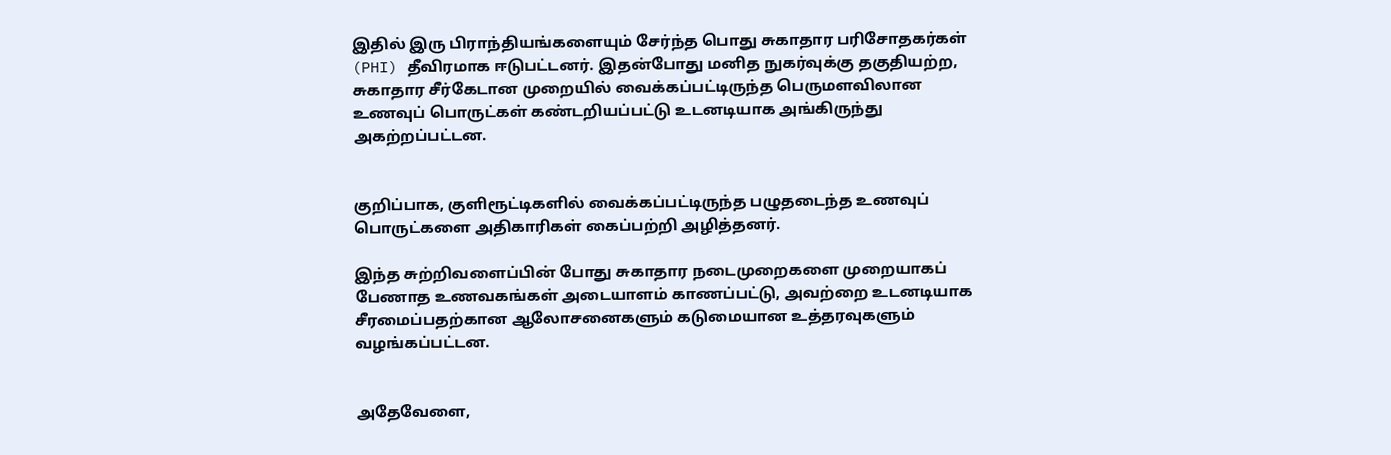இதில் இரு பிராந்தியங்களையும் சேர்ந்த பொது சுகாதார பரிசோதகர்கள் (PHI) தீவிரமாக ஈடுபட்டனர். இதன்போது மனித நுகர்வுக்கு தகுதியற்ற, சுகாதார சீர்கேடான முறையில் வைக்கப்பட்டிருந்த பெருமளவிலான உணவுப் பொருட்கள் கண்டறியப்பட்டு உடனடியாக அங்கிருந்து அகற்றப்பட்டன.


குறிப்பாக, குளிரூட்டிகளில் வைக்கப்பட்டிருந்த பழுதடைந்த உணவுப் பொருட்களை அதிகாரிகள் கைப்பற்றி அழித்தனர்.

இந்த சுற்றிவளைப்பின் போது சுகாதார நடைமுறைகளை முறையாகப் பேணாத உணவகங்கள் அடையாளம் காணப்பட்டு, அவற்றை உடனடியாக சீரமைப்பதற்கான ஆலோசனைகளும் கடுமையான உத்தரவுகளும் வழங்கப்பட்டன.


அதேவேளை,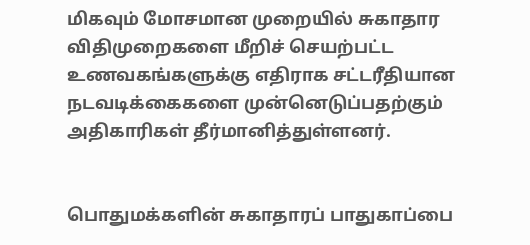மிகவும் மோசமான முறையில் சுகாதார விதிமுறைகளை மீறிச் செயற்பட்ட உணவகங்களுக்கு எதிராக சட்டரீதியான நடவடிக்கைகளை முன்னெடுப்பதற்கும் அதிகாரிகள் தீர்மானித்துள்ளனர்.


பொதுமக்களின் சுகாதாரப் பாதுகாப்பை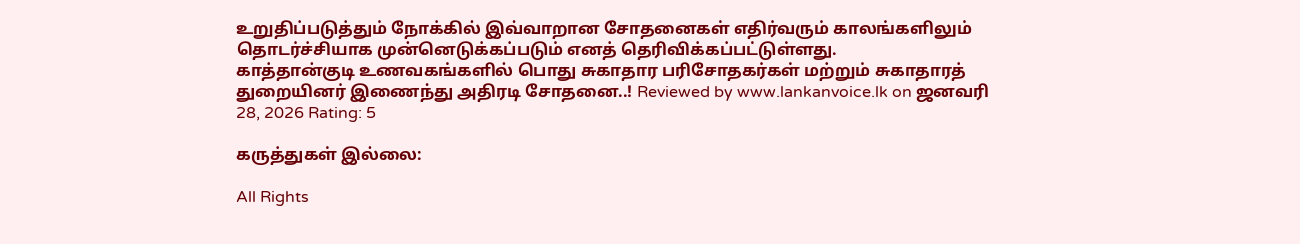உறுதிப்படுத்தும் நோக்கில் இவ்வாறான சோதனைகள் எதிர்வரும் காலங்களிலும் தொடர்ச்சியாக முன்னெடுக்கப்படும் எனத் தெரிவிக்கப்பட்டுள்ளது.
காத்தான்குடி உணவகங்களில் பொது சுகாதார பரிசோதகர்கள் மற்றும் சுகாதாரத் துறையினர் இணைந்து அதிரடி சோதனை..! Reviewed by www.lankanvoice.lk on ஜனவரி 28, 2026 Rating: 5

கருத்துகள் இல்லை:

All Rights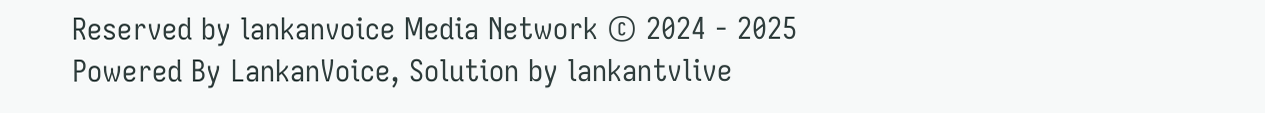Reserved by lankanvoice Media Network © 2024 - 2025
Powered By LankanVoice, Solution by lankantvlive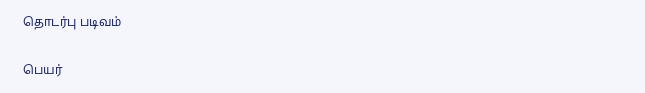தொடர்பு படிவம்

பெயர்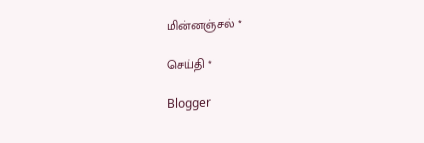மின்னஞ்சல் *

செய்தி *

Blogger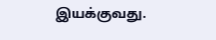இயக்குவது.